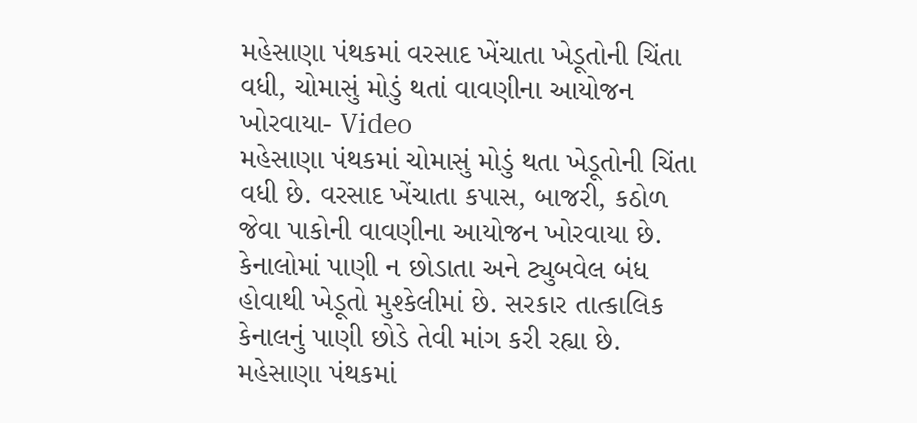મહેસાણા પંથકમાં વરસાદ ખેંચાતા ખેડૂતોની ચિંતા વધી, ચોમાસું મોડું થતાં વાવણીના આયોજન ખોરવાયા- Video
મહેસાણા પંથકમાં ચોમાસું મોડું થતા ખેડૂતોની ચિંતા વધી છે. વરસાદ ખેંચાતા કપાસ, બાજરી, કઠોળ જેવા પાકોની વાવણીના આયોજન ખોરવાયા છે. કેનાલોમાં પાણી ન છોડાતા અને ટ્યુબવેલ બંધ હોવાથી ખેડૂતો મુશ્કેલીમાં છે. સરકાર તાત્કાલિક કેનાલનું પાણી છોડે તેવી માંગ કરી રહ્યા છે.
મહેસાણા પંથકમાં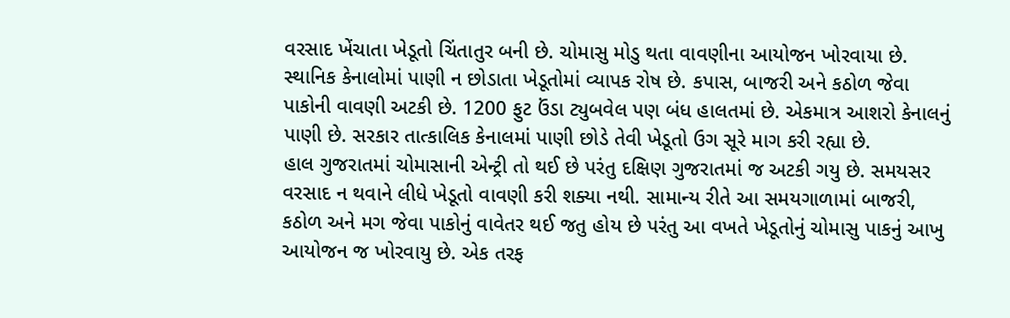વરસાદ ખેંચાતા ખેડૂતો ચિંતાતુર બની છે. ચોમાસુ મોડુ થતા વાવણીના આયોજન ખોરવાયા છે. સ્થાનિક કેનાલોમાં પાણી ન છોડાતા ખેડૂતોમાં વ્યાપક રોષ છે. કપાસ, બાજરી અને કઠોળ જેવા પાકોની વાવણી અટકી છે. 1200 ફુટ ઉંડા ટ્યુબવેલ પણ બંધ હાલતમાં છે. એકમાત્ર આશરો કેનાલનું પાણી છે. સરકાર તાત્કાલિક કેનાલમાં પાણી છોડે તેવી ખેડૂતો ઉગ સૂરે માગ કરી રહ્યા છે.
હાલ ગુજરાતમાં ચોમાસાની એન્ટ્રી તો થઈ છે પરંતુ દક્ષિણ ગુજરાતમાં જ અટકી ગયુ છે. સમયસર વરસાદ ન થવાને લીધે ખેડૂતો વાવણી કરી શક્યા નથી. સામાન્ય રીતે આ સમયગાળામાં બાજરી, કઠોળ અને મગ જેવા પાકોનું વાવેતર થઈ જતુ હોય છે પરંતુ આ વખતે ખેડૂતોનું ચોમાસુ પાકનું આખુ આયોજન જ ખોરવાયુ છે. એક તરફ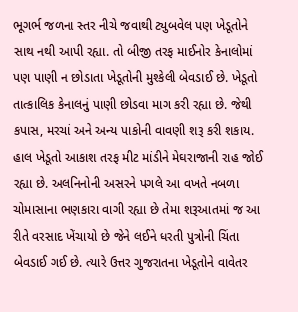ભૂગર્ભ જળના સ્તર નીચે જવાથી ટ્યુબવેલ પણ ખેડૂતોને સાથ નથી આપી રહ્યા. તો બીજી તરફ માઈનોર કેનાલોમાં પણ પાણી ન છોડાતા ખેડૂતોની મુશ્કેલી બેવડાઈ છે. ખેડૂતો તાત્કાલિક કેનાલનું પાણી છોડવા માગ કરી રહ્યા છે. જેથી કપાસ, મરચાં અને અન્ય પાકોની વાવણી શરૂ કરી શકાય.
હાલ ખેડૂતો આકાશ તરફ મીટ માંડીને મેઘરાજાની રાહ જોઈ રહ્યા છે. અલનિનોની અસરને પગલે આ વખતે નબળા ચોમાસાના ભણકારા વાગી રહ્યા છે તેમા શરૂઆતમાં જ આ રીતે વરસાદ ખેંચાયો છે જેને લઈને ધરતી પુત્રોની ચિંતા બેવડાઈ ગઈ છે. ત્યારે ઉત્તર ગુજરાતના ખેડૂતોને વાવેતર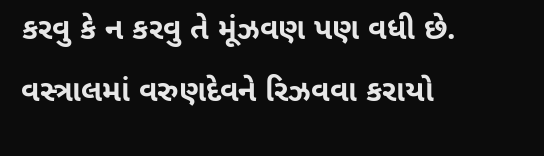કરવુ કે ન કરવુ તે મૂંઝવણ પણ વધી છે.
વસ્ત્રાલમાં વરુણદેવને રિઝવવા કરાયો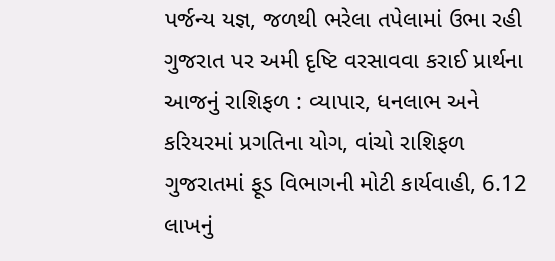પર્જન્ય યજ્ઞ, જળથી ભરેલા તપેલામાં ઉભા રહી ગુજરાત પર અમી દૃષ્ટિ વરસાવવા કરાઈ પ્રાર્થના
આજનું રાશિફળ : વ્યાપાર, ધનલાભ અને કરિયરમાં પ્રગતિના યોગ, વાંચો રાશિફળ
ગુજરાતમાં ફૂડ વિભાગની મોટી કાર્યવાહી, 6.12 લાખનું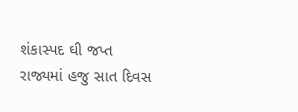શંકાસ્પદ ઘી જપ્ત
રાજ્યમાં હજુ સાત દિવસ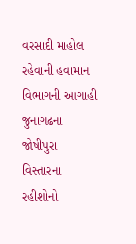વરસાદી માહોલ રહેવાની હવામાન વિભાગની આગાહી
જુનાગઢના જોષીપુરા વિસ્તારના રહીશોનો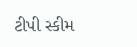ટીપી સ્કીમ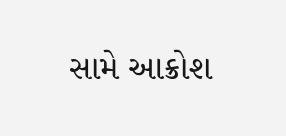સામે આક્રોશ